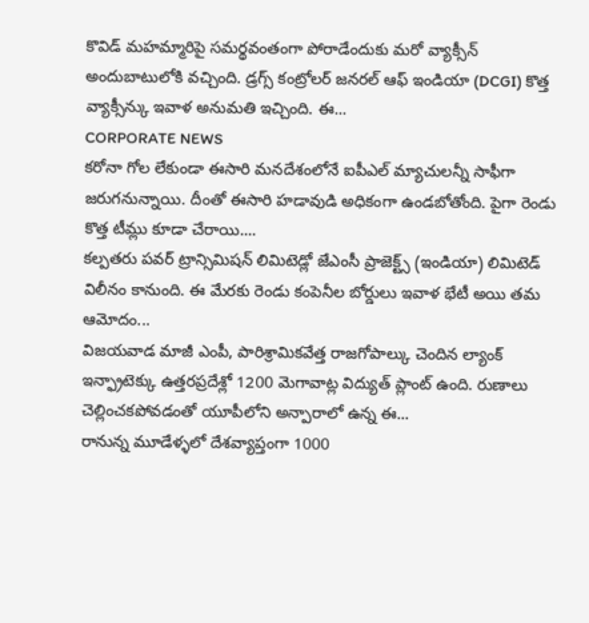కొవిడ్ మహమ్మారిపై సమర్థవంతంగా పోరాడేందుకు మరో వ్యాక్సీన్ అందుబాటులోకి వచ్చింది. డ్రగ్స్ కంట్రోలర్ జనరల్ ఆఫ్ ఇండియా (DCGI) కొత్త వ్యాక్సీన్కు ఇవాళ అనుమతి ఇచ్చింది. ఈ...
CORPORATE NEWS
కరోనా గోల లేకుండా ఈసారి మనదేశంలోనే ఐపీఎల్ మ్యాచులన్నీ సాఫీగా జరుగనున్నాయి. దీంతో ఈసారి హడావుడి అధికంగా ఉండబోతోంది. పైగా రెండు కొత్త టీమ్లు కూడా చేరాయి....
కల్పతరు పవర్ ట్రాన్సిమిషన్ లిమిటెడ్లో జేఎంసీ ప్రాజెక్ట్స్ (ఇండియా) లిమిటెడ్ విలీనం కానుంది. ఈ మేరకు రెండు కంపెనీల బోర్డులు ఇవాళ భేటీ అయి తమ ఆమోదం...
విజయవాడ మాజీ ఎంపీ, పారిశ్రామికవేత్త రాజగోపాల్కు చెందిన ల్యాంక్ ఇన్ఫ్రాటెక్కు ఉత్తరప్రదేశ్లో 1200 మెగావాట్ల విద్యుత్ ప్లాంట్ ఉంది. రుణాలు చెల్లించకపోవడంతో యూపీలోని అన్పారాలో ఉన్న ఈ...
రానున్న మూడేళ్ళలో దేశవ్యాప్తంగా 1000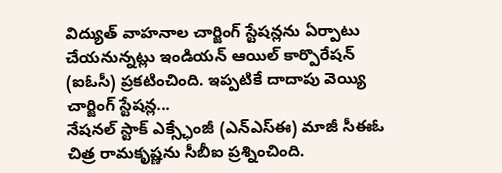విద్యుత్ వాహనాల చార్జింగ్ స్టేషన్లను ఏర్పాటు చేయనున్నట్లు ఇండియన్ ఆయిల్ కార్పొరేషన్ (ఐఓసీ) ప్రకటించింది. ఇప్పటికే దాదాపు వెయ్యి చార్జింగ్ స్టేషన్ల...
నేషనల్ స్టాక్ ఎక్స్ఛేంజీ (ఎన్ఎస్ఈ) మాజీ సీఈఓ చిత్ర రామకృష్ణను సీబీఐ ప్రశ్నించింది.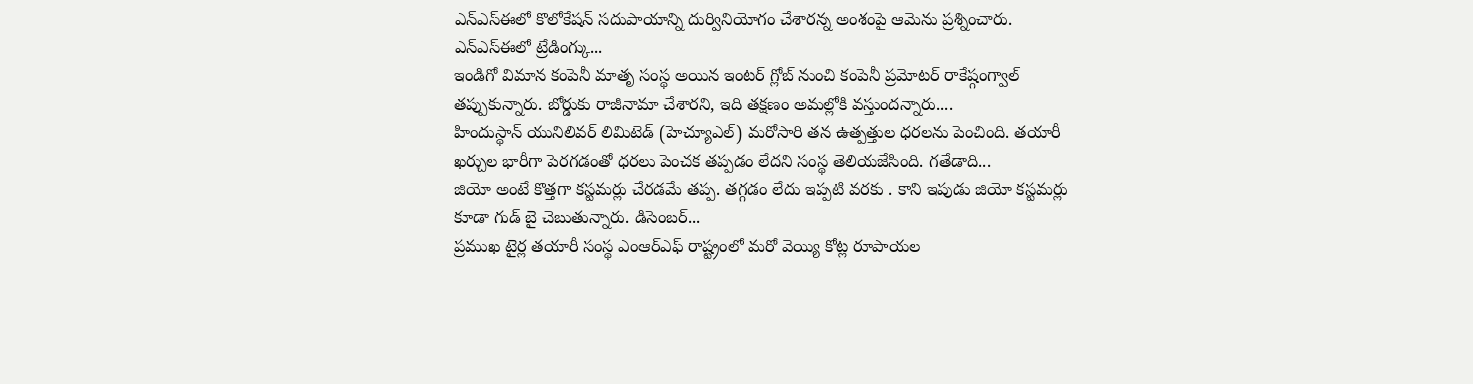ఎన్ఎస్ఈలో కొలోకేషన్ సదుపాయాన్ని దుర్వినియోగం చేశారన్న అంశంపై ఆమెను ప్రశ్నించారు. ఎన్ఎస్ఈలో ట్రేడింగ్కు...
ఇండిగో విమాన కంపెనీ మాతృ సంస్థ అయిన ఇంటర్ గ్లోబ్ నుంచి కంపెనీ ప్రమోటర్ రాకేష్గంగ్వాల్ తప్పుకున్నారు. బోర్డుకు రాజీనామా చేశారని, ఇది తక్షణం అమల్లోకి వస్తుందన్నారు....
హిందుస్థాన్ యునిలివర్ లిమిటెడ్ (హెచ్యూఎల్) మరోసారి తన ఉత్పత్తుల ధరలను పెంచింది. తయారీ ఖర్చుల భారీగా పెరగడంతో ధరలు పెంచక తప్పడం లేదని సంస్థ తెలియజేసింది. గతేడాది...
జియో అంటే కొత్తగా కస్టమర్లు చేరడమే తప్ప. తగ్గడం లేదు ఇప్పటి వరకు . కాని ఇపుడు జియో కస్టమర్లు కూడా గుడ్ బై చెబుతున్నారు. డిసెంబర్...
ప్రముఖ టైర్ల తయారీ సంస్థ ఎంఆర్ఎఫ్ రాష్ట్రంలో మరో వెయ్యి కోట్ల రూపాయల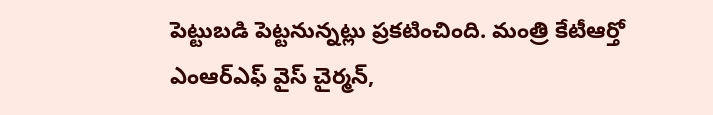పెట్టుబడి పెట్టనున్నట్లు ప్రకటించింది. మంత్రి కేటీఆర్తో ఎంఆర్ఎఫ్ వైస్ చైర్మన్,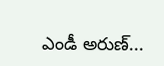ఎండీ అరుణ్...